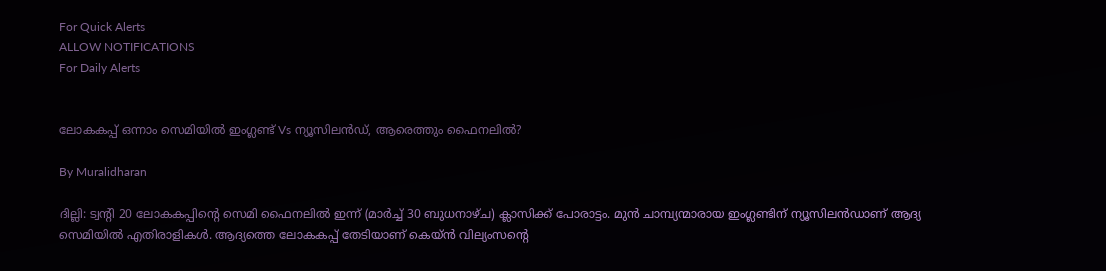For Quick Alerts
ALLOW NOTIFICATIONS
For Daily Alerts


ലോകകപ്പ് ഒന്നാം സെമിയില്‍ ഇംഗ്ലണ്ട് Vs ന്യൂസിലന്‍ഡ്, ആരെത്തും ഫൈനലില്‍?

By Muralidharan

ദില്ലി: ട്വന്റി 20 ലോകകപ്പിന്റെ സെമി ഫൈനലില്‍ ഇന്ന് (മാര്‍ച്ച് 30 ബുധനാഴ്ച) ക്ലാസിക്ക് പോരാട്ടം. മുന്‍ ചാമ്പ്യന്മാരായ ഇംഗ്ലണ്ടിന് ന്യൂസിലന്‍ഡാണ് ആദ്യ സെമിയില്‍ എതിരാളികള്‍. ആദ്യത്തെ ലോകകപ്പ് തേടിയാണ് കെയ്ന്‍ വില്യംസന്റെ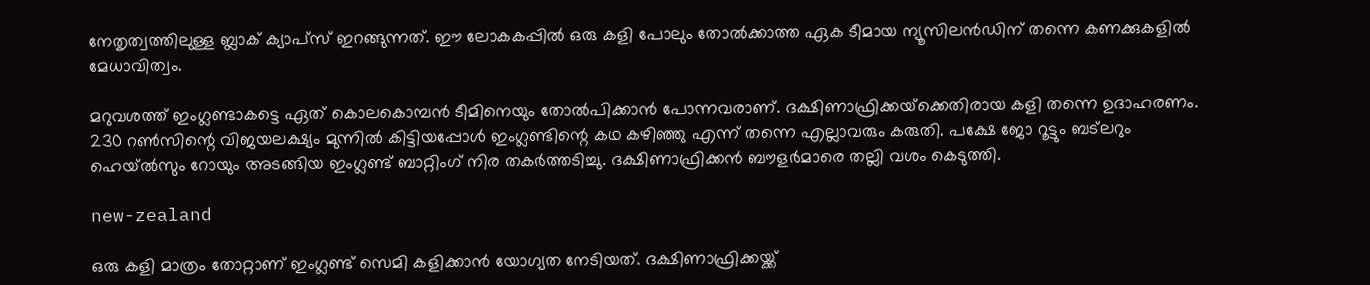നേതൃത്വത്തിലുള്ള ബ്ലാക് ക്യാപ്‌സ് ഇറങ്ങുന്നത്. ഈ ലോകകപ്പില്‍ ഒരു കളി പോലും തോല്‍ക്കാത്ത ഏക ടീമായ ന്യൂസിലന്‍ഡിന് തന്നെ കണക്കുകളില്‍ മേധാവിത്വം.

മറുവശത്ത് ഇംഗ്ലണ്ടാകട്ടെ ഏത് കൊലകൊമ്പന്‍ ടീമിനെയും തോല്‍പിക്കാന്‍ പോന്നവരാണ്. ദക്ഷിണാഫ്രിക്കയ്‌ക്കെതിരായ കളി തന്നെ ഉദാഹരണം. 230 റണ്‍സിന്റെ വിജയലക്ഷ്യം മുന്നില്‍ കിട്ടിയപ്പോള്‍ ഇംഗ്ലണ്ടിന്റെ കഥ കഴിഞ്ഞു എന്ന് തന്നെ എല്ലാവരും കരുതി. പക്ഷേ ജോ റൂട്ടും ബട്‌ലറും ഹെയ്ല്‍സും റോയും അടങ്ങിയ ഇംഗ്ലണ്ട് ബാറ്റിംഗ് നിര തകര്‍ത്തടിച്ചു. ദക്ഷിണാഫ്രിക്കന്‍ ബൗളര്‍മാരെ തല്ലി വശം കെടുത്തി.

new-zealand

ഒരു കളി മാത്രം തോറ്റാണ് ഇംഗ്ലണ്ട് സെമി കളിക്കാന്‍ യോഗ്യത നേടിയത്. ദക്ഷിണാഫ്രിക്കയ്ക്ക്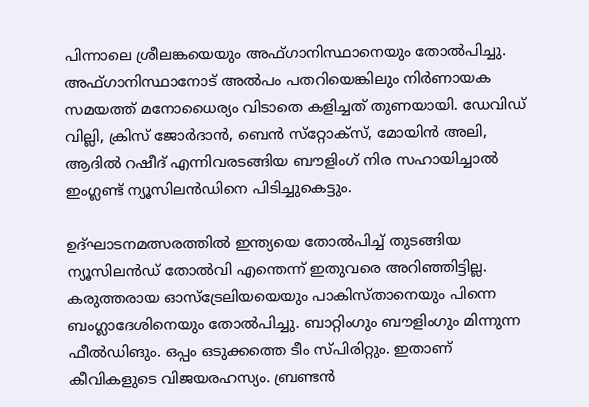പിന്നാലെ ശ്രീലങ്കയെയും അഫ്ഗാനിസ്ഥാനെയും തോല്‍പിച്ചു. അഫ്ഗാനിസ്ഥാനോട് അല്‍പം പതറിയെങ്കിലും നിര്‍ണായക സമയത്ത് മനോധൈര്യം വിടാതെ കളിച്ചത് തുണയായി. ഡേവിഡ് വില്ലി, ക്രിസ് ജോര്‍ദാന്‍, ബെന്‍ സ്‌റ്റോക്‌സ്, മോയിന്‍ അലി, ആദില്‍ റഷീദ് എന്നിവരടങ്ങിയ ബൗളിംഗ് നിര സഹായിച്ചാല്‍ ഇംഗ്ലണ്ട് ന്യൂസിലന്‍ഡിനെ പിടിച്ചുകെട്ടും.

ഉദ്ഘാടനമത്സരത്തില്‍ ഇന്ത്യയെ തോല്‍പിച്ച് തുടങ്ങിയ ന്യൂസിലന്‍ഡ് തോല്‍വി എന്തെന്ന് ഇതുവരെ അറിഞ്ഞിട്ടില്ല. കരുത്തരായ ഓസ്‌ട്രേലിയയെയും പാകിസ്താനെയും പിന്നെ ബംഗ്ലാദേശിനെയും തോല്‍പിച്ചു. ബാറ്റിംഗും ബൗളിംഗും മിന്നുന്ന ഫീല്‍ഡിങും. ഒപ്പം ഒടുക്കത്തെ ടീം സ്പിരിറ്റും. ഇതാണ് കീവികളുടെ വിജയരഹസ്യം. ബ്രണ്ടന്‍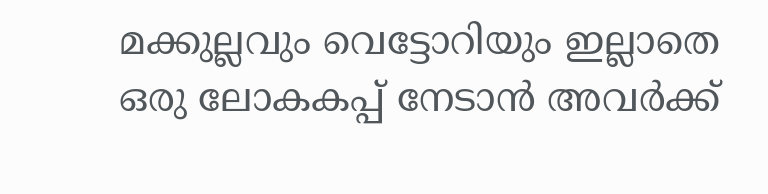മക്കുല്ലവും വെട്ടോറിയും ഇല്ലാതെ ഒരു ലോകകപ്പ് നേടാന്‍ അവര്‍ക്ക്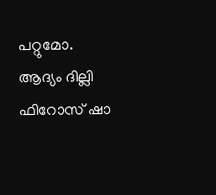പറ്റുമോ. ആദ്യം ദില്ലി ഫിറോസ് ഷാ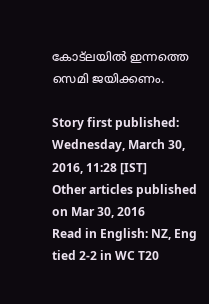കോട്‌ലയില്‍ ഇന്നത്തെ സെമി ജയിക്കണം.

Story first published: Wednesday, March 30, 2016, 11:28 [IST]
Other articles published on Mar 30, 2016
Read in English: NZ, Eng tied 2-2 in WC T20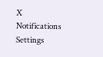X
Notifications
Settings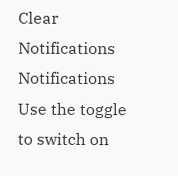Clear Notifications
Notifications
Use the toggle to switch on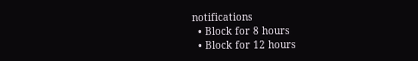notifications
  • Block for 8 hours
  • Block for 12 hours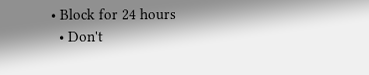• Block for 24 hours
  • Don't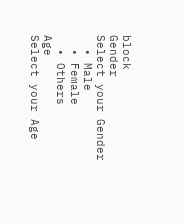block
Gender
Select your Gender
  • Male
  • Female
  • Others
Age
Select your Age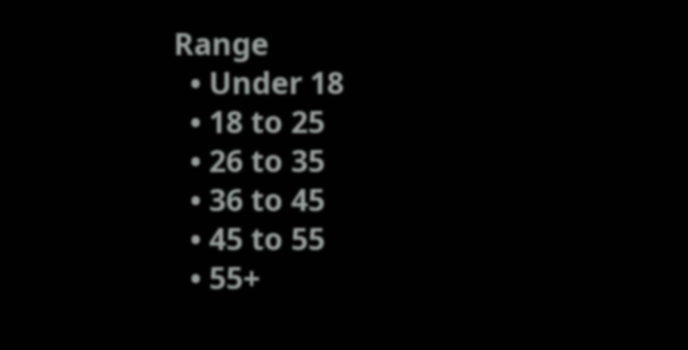Range
  • Under 18
  • 18 to 25
  • 26 to 35
  • 36 to 45
  • 45 to 55
  • 55+